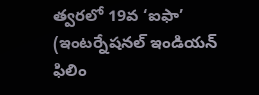త్వరలో 19వ ‘ఐఫా’ (ఇంటర్నేషనల్ ఇండియన్ ఫిలిం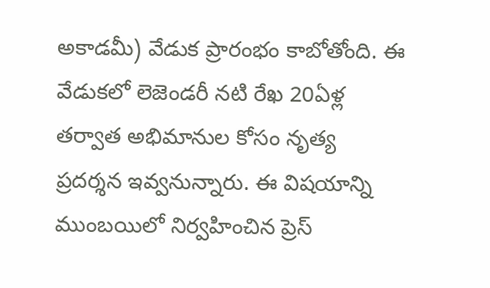అకాడమీ) వేడుక ప్రారంభం కాబోతోంది. ఈ వేడుకలో లెజెండరీ నటి రేఖ 20ఏళ్ల తర్వాత అభిమానుల కోసం నృత్య ప్రదర్శన ఇవ్వనున్నారు. ఈ విషయాన్ని ముంబయిలో నిర్వహించిన ప్రెస్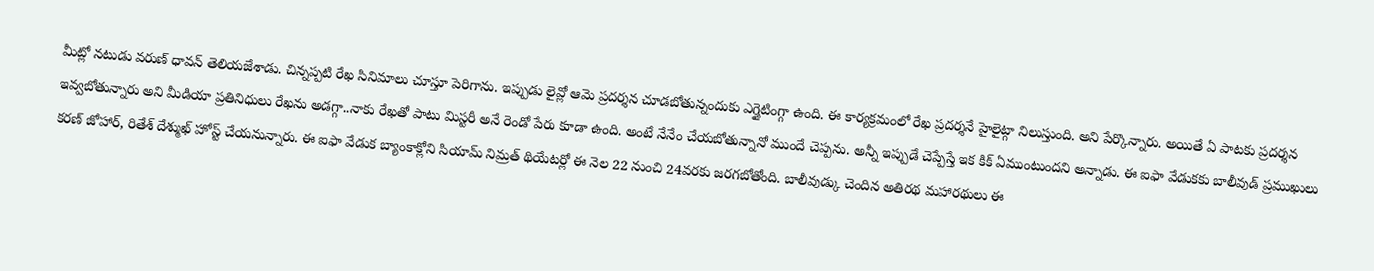మీట్లో నటుడు వరుణ్ ధావన్ తెలియజేశాడు. చిన్నప్పటి రేఖ సినిమాలు చూస్తూ పెరిగాను. ఇప్పుడు లైవ్లో ఆమె ప్రదర్శన చూడబోతున్నందుకు ఎగ్జైటింగ్గా ఉంది. ఈ కార్యక్రమంలో రేఖ ప్రదర్శనే హైలైట్గా నిలుస్తుంది. అని పేర్కొన్నారు. అయితే ఏ పాటకు ప్రదర్శన ఇవ్వబోతున్నారు అని మీడియా ప్రతినిధులు రేఖను అడగ్గా..నాకు రేఖతో పాటు మిస్టరీ అనే రెండో పేరు కూడా ఉంది. అంటే నేనేం చేయబోతున్నానో ముందే చెప్పను. అన్నీ ఇప్పుడే చెప్పేస్తే ఇక కిక్ ఏముంటుందని అన్నాడు. ఈ ఐఫా వేడుకకు బాలీవుడ్ ప్రముఖులు కరణ్ జోహార్, రితేశ్ దేశ్ముఖ్ హోస్ట్ చేయనున్నారు. ఈ ఐఫా వేడుక బ్యాంకాక్లోని సియామ్ నిమ్రత్ థియేటర్లో ఈ నెల 22 నుంచి 24వరకు జరగబోతోంది. బాలీవుడ్కు చెందిన అతిరథ మహారథులు ఈ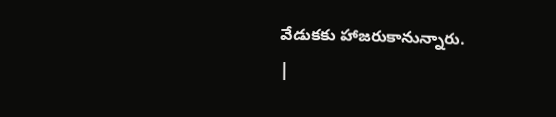వేడుకకు హాజరుకానున్నారు.
|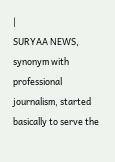|
SURYAA NEWS, synonym with professional journalism, started basically to serve the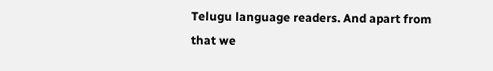Telugu language readers. And apart from that we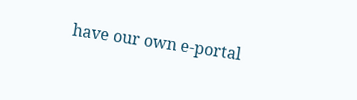have our own e-portal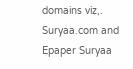domains viz,. Suryaa.com and Epaper Suryaa